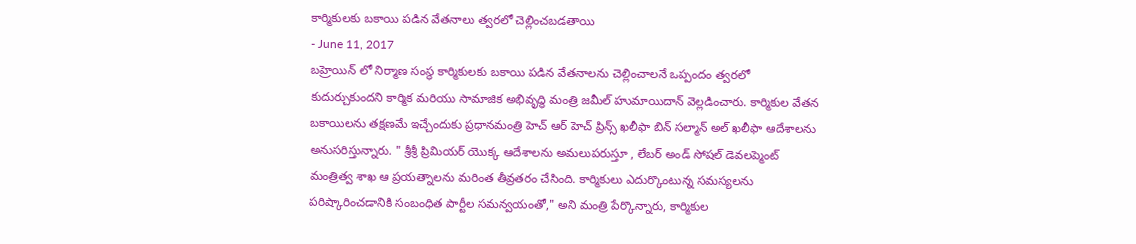కార్మికులకు బకాయి పడిన వేతనాలు త్వరలో చెల్లించబడతాయి
- June 11, 2017
బహ్రెయిన్ లో నిర్మాణ సంస్థ కార్మికులకు బకాయి పడిన వేతనాలను చెల్లించాలనే ఒప్పందం త్వరలో కుదుర్చుకుందని కార్మిక మరియు సామాజిక అభివృద్ధి మంత్రి జమీల్ హుమాయిదాన్ వెల్లడించారు. కార్మికుల వేతన బకాయిలను తక్షణమే ఇచ్చేందుకు ప్రధానమంత్రి హెచ్ ఆర్ హెచ్ ప్రిన్స్ ఖలీఫా బిన్ సల్మాన్ అల్ ఖలీఫా ఆదేశాలను అనుసరిస్తున్నారు. " శ్రీశ్రీ ప్రిమియర్ యొక్క ఆదేశాలను అమలుపరుస్తూ , లేబర్ అండ్ సోషల్ డెవలప్మెంట్ మంత్రిత్వ శాఖ ఆ ప్రయత్నాలను మరింత తీవ్రతరం చేసింది. కార్మికులు ఎదుర్కొంటున్న సమస్యలను పరిష్కారించడానికి సంబంధిత పార్టీల సమన్వయంతో," అని మంత్రి పేర్కొన్నారు, కార్మికుల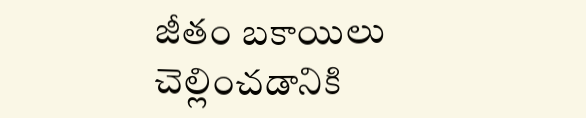జీతం బకాయిలు చెల్లించడానికి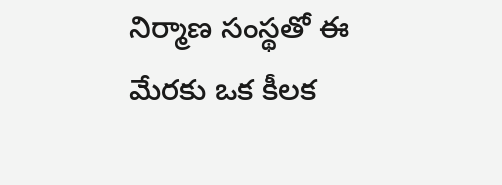నిర్మాణ సంస్థతో ఈ మేరకు ఒక కీలక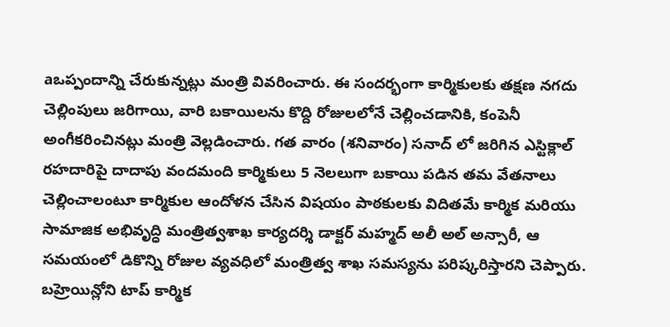aఒప్పందాన్ని చేరుకున్నట్లు మంత్రి వివరించారు. ఈ సందర్భంగా కార్మికులకు తక్షణ నగదు చెల్లింపులు జరిగాయి, వారి బకాయిలను కొద్ది రోజులలోనే చెల్లించడానికి, కంపెనీ అంగీకరించినట్లు మంత్రి వెల్లడించారు. గత వారం (శనివారం) సనాద్ లో జరిగిన ఎస్టిక్లాల్ రహదారిపై దాదాపు వందమంది కార్మికులు 5 నెలలుగా బకాయి పడిన తమ వేతనాలు చెల్లించాలంటూ కార్మికుల ఆందోళన చేసిన విషయం పాఠకులకు విదితమే కార్మిక మరియు సామాజిక అభివృద్ధి మంత్రిత్వశాఖ కార్యదర్శి డాక్టర్ మహ్మద్ అలీ అల్ అన్సారీ, ఆ సమయంలో డికొన్ని రోజుల వ్యవధిలో మంత్రిత్వ శాఖ సమస్యను పరిష్కరిస్తారని చెప్పారు. బహ్రెయిన్లోని టాప్ కార్మిక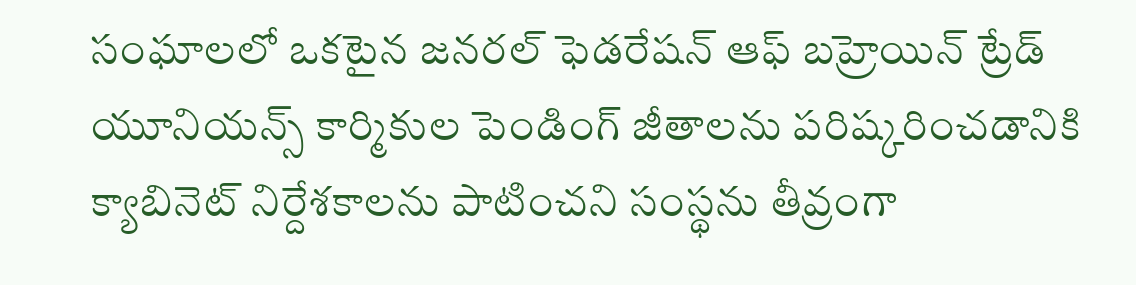సంఘాలలో ఒకటైన జనరల్ ఫెడరేషన్ ఆఫ్ బహ్రెయిన్ ట్రేడ్ యూనియన్స్ కార్మికుల పెండింగ్ జీతాలను పరిష్కరించడానికి క్యాబినెట్ నిర్దేశకాలను పాటించని సంస్థను తీవ్రంగా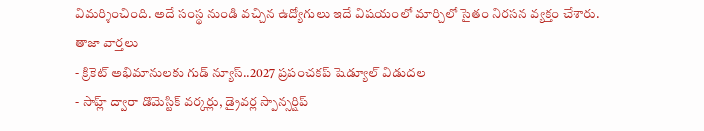విమర్శించింది. అదే సంస్థ నుండి వచ్చిన ఉద్యోగులు ఇదే విషయంలో మార్చిలో సైతం నిరసన వ్యక్తం చేశారు.
తాజా వార్తలు
- క్రికెట్ అభిమానులకు గుడ్ న్యూస్..2027 ప్రపంచకప్ షెడ్యూల్ విడుదల
- సాహ్ల్ ద్వారా డొమెస్టిక్ వర్కర్లు, డ్రైవర్ల స్పాన్సర్షిప్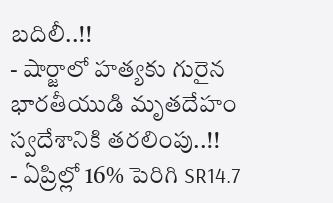బదిలీ..!!
- షార్జాలో హత్యకు గురైన భారతీయుడి మృతదేహం స్వదేశానికి తరలింపు..!!
- ఏప్రిల్లో 16% పెరిగి SR14.7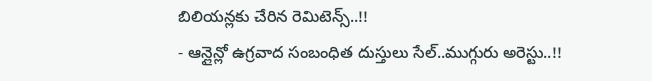బిలియన్లకు చేరిన రెమిటెన్స్..!!
- ఆన్లైన్లో ఉగ్రవాద సంబంధిత దుస్తులు సేల్..ముగ్గురు అరెస్టు..!!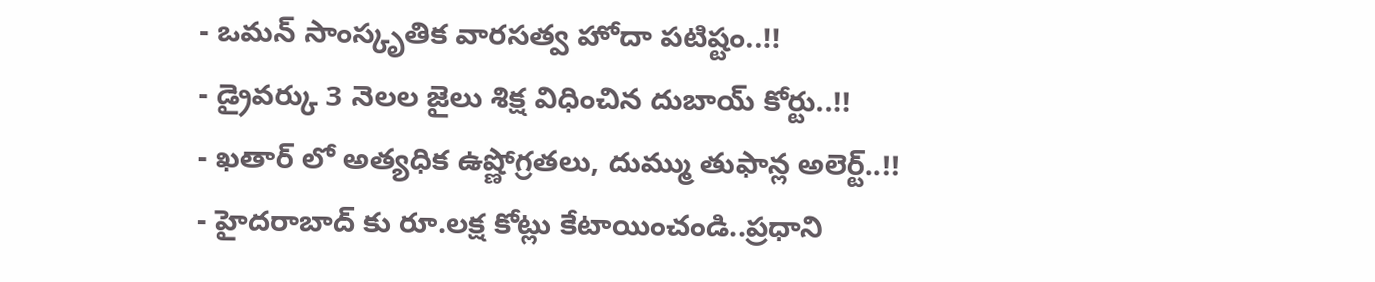- ఒమన్ సాంస్కృతిక వారసత్వ హోదా పటిష్టం..!!
- డ్రైవర్కు 3 నెలల జైలు శిక్ష విధించిన దుబాయ్ కోర్టు..!!
- ఖతార్ లో అత్యధిక ఉష్ణోగ్రతలు, దుమ్ము తుఫాన్ల అలెర్ట్..!!
- హైదరాబాద్ కు రూ.లక్ష కోట్లు కేటాయించండి..ప్రధాని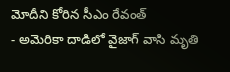మోదీని కోరిన సీఎం రేవంత్
- అమెరికా దాడిలో వైజాగ్ వాసి మృతి